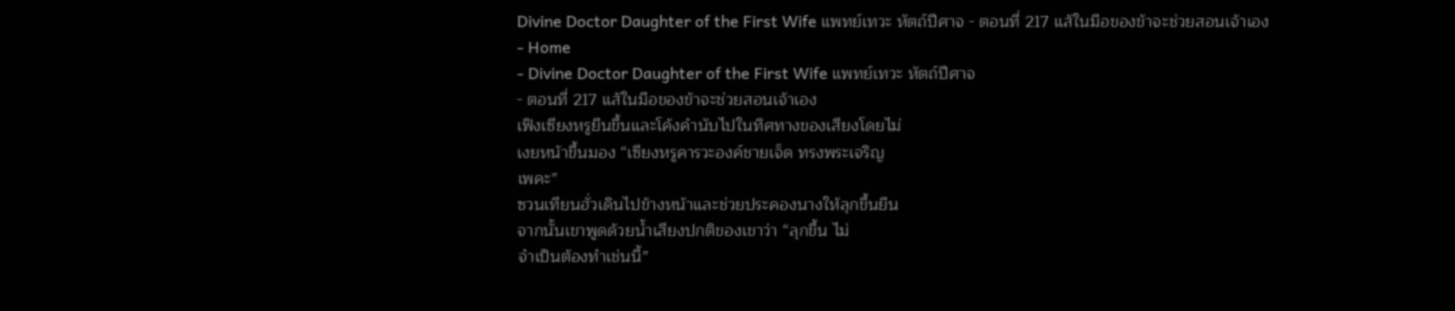Divine Doctor Daughter of the First Wife แพทย์เทวะ หัตถ์ปีศาจ - ตอนที่ 217 แส้ในมือของข้าจะช่วยสอนเจ้าเอง
- Home
- Divine Doctor Daughter of the First Wife แพทย์เทวะ หัตถ์ปีศาจ
- ตอนที่ 217 แส้ในมือของข้าจะช่วยสอนเจ้าเอง
เฟิงเซียงหรูยืนขึ้นและโค้งคำนับไปในทิศทางของเสียงโดยไม่
เงยหน้าขึ้นมอง “เซียงหรูคารวะองค์ชายเจ็ด ทรงพระเจริญ
เพคะ”
ซวนเทียนฮั่วเดินไปข้างหน้าและช่วยประคองนางให้ลุกขึ้นยืน
จากนั้นเขาพูดด้วยน้ำเสียงปกติของเขาว่า “ลุกขึ้น ไม่
จำเป็นต้องทำเช่นนี้”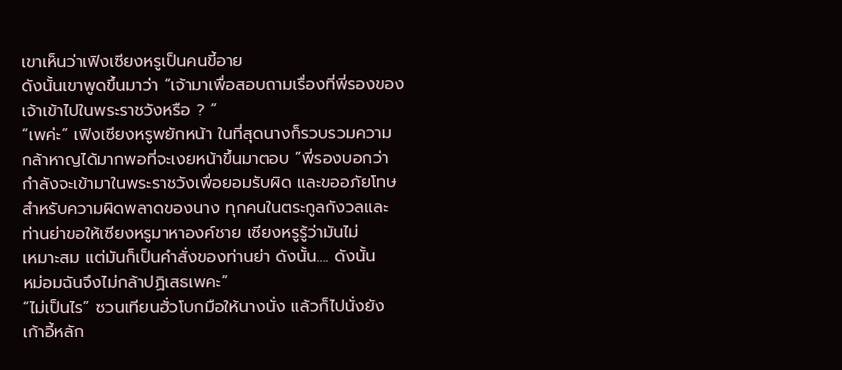เขาเห็นว่าเฟิงเซียงหรูเป็นคนขี้อาย
ดังนั้นเขาพูดขึ้นมาว่า “เจ้ามาเพื่อสอบถามเรื่องที่พี่รองของ
เจ้าเข้าไปในพระราชวังหรือ ? ”
“เพค่ะ” เฟิงเซียงหรูพยักหน้า ในที่สุดนางก็รวบรวมความ
กล้าหาญได้มากพอที่จะเงยหน้าขึ้นมาตอบ ”พี่รองบอกว่า
กำลังจะเข้ามาในพระราชวังเพื่อยอมรับผิด และขออภัยโทษ
สำหรับความผิดพลาดของนาง ทุกคนในตระกูลกังวลและ
ท่านย่าขอให้เซียงหรูมาหาองค์ชาย เซียงหรูรู้ว่ามันไม่
เหมาะสม แต่มันก็เป็นคำสั่งของท่านย่า ดังนั้น…. ดังนั้น
หม่อมฉันจึงไม่กล้าปฏิเสธเพคะ”
“ไม่เป็นไร” ซวนเทียนฮั่วโบกมือให้นางนั่ง แล้วก็ไปนั่งยัง
เก้าอี้หลัก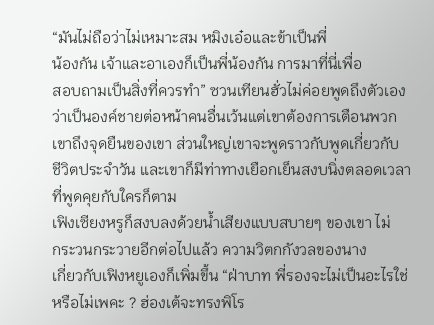“มันไม่ถือว่าไม่เหมาะสม หมิงเอ๋อและข้าเป็นพี่
น้องกัน เจ้าและอาเองก็เป็นพี่น้องกัน การมาที่นี่เพื่อ
สอบถามเป็นสิ่งที่ควรทำ” ซวนเทียนฮั่วไม่ค่อยพูดถึงตัวเอง
ว่าเป็นองค์ชายต่อหน้าคนอื่นเว้นแต่เขาต้องการเตือนพวก
เขาถึงจุดยืนของเขา ส่วนใหญ่เขาจะพูดราวกับพูดเกี่ยวกับ
ชีวิตประจำวัน และเขาก็มีท่าทางเยือกเย็นสงบนิ่งตลอดเวลา
ที่พูดคุยกับใครก็ตาม
เฟิงเซียงหรูก็สงบลงด้วยน้ำเสียงแบบสบายๆ ของเขา ไม่
กระวนกระวายอีกต่อไปแล้ว ความวิตกกังวลของนาง
เกี่ยวกับเฟิงหยูเองก็เพิ่มขึ้น “ฝ่าบาท พี่รองจะไม่เป็นอะไรใช่
หรือไม่เพคะ ? ฮ่องเต้จะทรงพิโร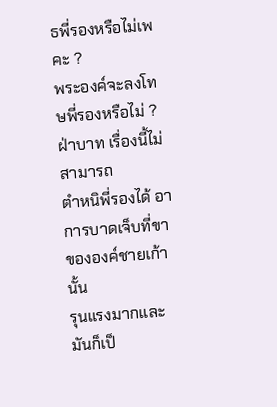ธพี่รองหรือไม่เพคะ ?
พระองค์จะลงโทษพี่รองหรือไม่ ? ฝ่าบาท เรื่องนี้ไม่สามารถ
ตำหนิพี่รองได้ อาการบาดเจ็บที่ขาขององค์ชายเก้านั้น
รุนแรงมากและมันก็เป็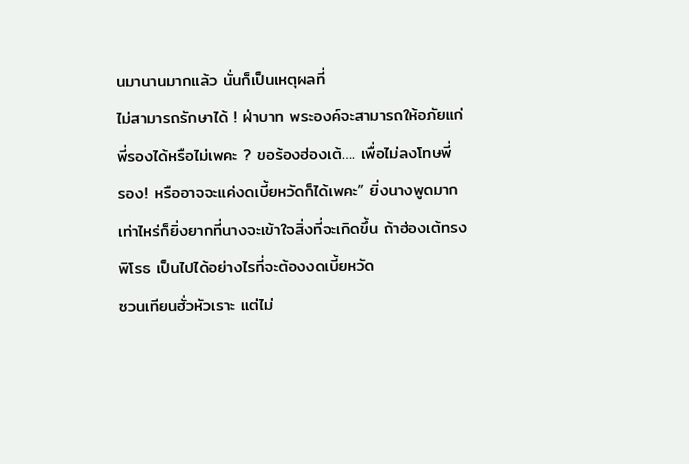นมานานมากแล้ว นั่นก็เป็นเหตุผลที่
ไม่สามารถรักษาได้ ! ฝ่าบาท พระองค์จะสามารถให้อภัยแก่
พี่รองได้หรือไม่เพคะ ? ขอร้องฮ่องเต้…. เพื่อไม่ลงโทษพี่
รอง! หรืออาจจะแค่งดเบี้ยหวัดก็ได้เพคะ” ยิ่งนางพูดมาก
เท่าไหร่ก็ยิ่งยากที่นางจะเข้าใจสิ่งที่จะเกิดขึ้น ถ้าฮ่องเต้ทรง
พิโรธ เป็นไปได้อย่างไรที่จะต้องงดเบี้ยหวัด
ซวนเทียนฮั่วหัวเราะ แต่ไม่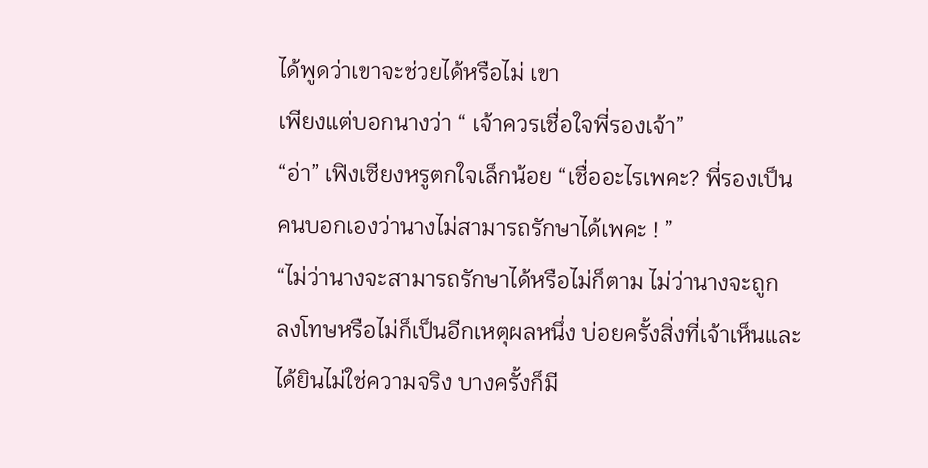ได้พูดว่าเขาจะช่วยได้หรือไม่ เขา
เพียงแต่บอกนางว่า “ เจ้าควรเชื่อใจพี่รองเจ้า”
“อ่า” เฟิงเซียงหรูตกใจเล็กน้อย “เชื่ออะไรเพคะ? พี่รองเป็น
คนบอกเองว่านางไม่สามารถรักษาได้เพคะ ! ”
“ไม่ว่านางจะสามารถรักษาได้หรือไม่ก็ตาม ไม่ว่านางจะถูก
ลงโทษหรือไม่ก็เป็นอีกเหตุผลหนึ่ง บ่อยครั้งสิ่งที่เจ้าเห็นและ
ได้ยินไม่ใช่ความจริง บางครั้งก็มี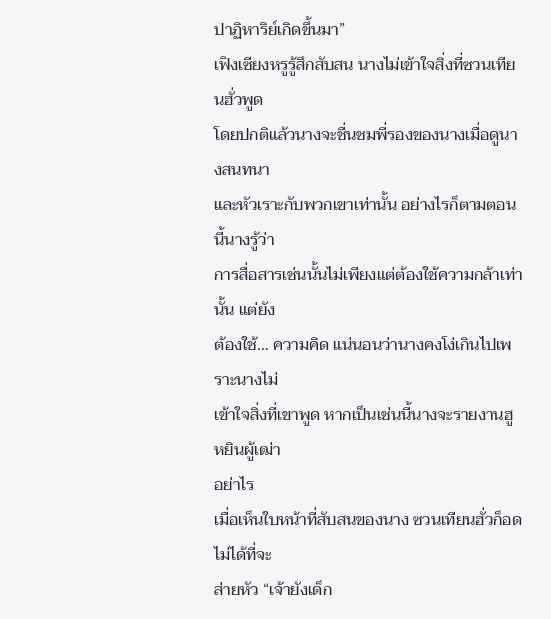ปาฏิหาริย์เกิดขึ้นมา”
เฟิงเซียงหรูรู้สึกสับสน นางไม่เข้าใจสิ่งที่ซวนเทียนฮั่วพูด
โดยปกติแล้วนางจะชื่นชมพี่รองของนางเมื่อดูนางสนทนา
และหัวเราะกับพวกเขาเท่านั้น อย่างไรก็ตามตอนนี้นางรู้ว่า
การสื่อสารเช่นนั้นไม่เพียงแต่ต้องใช้ความกล้าเท่านั้น แต่ยัง
ต้องใช้… ความคิด แน่นอนว่านางคงโง่เกินไปเพราะนางไม่
เข้าใจสิ่งที่เขาพูด หากเป็นเช่นนี้นางจะรายงานฮูหยินผู้เฒ่า
อย่าไร
เมื่อเห็นใบหน้าที่สับสนของนาง ซวนเทียนฮั่วก็อดไม่ได้ที่จะ
ส่ายหัว “เจ้ายังเด็ก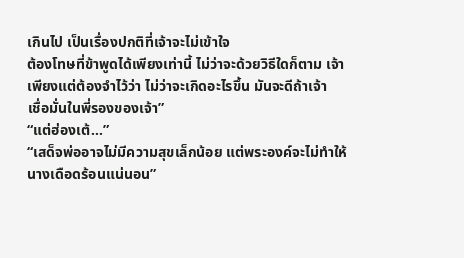เกินไป เป็นเรื่องปกติที่เจ้าจะไม่เข้าใจ
ต้องโทษที่ข้าพูดได้เพียงเท่านี้ ไม่ว่าจะด้วยวิธีใดก็ตาม เจ้า
เพียงแต่ต้องจำไว้ว่า ไม่ว่าจะเกิดอะไรขึ้น มันจะดีถ้าเจ้า
เชื่อมั่นในพี่รองของเจ้า”
“แต่ฮ่องเต้…”
“เสด็จพ่ออาจไม่มีความสุขเล็กน้อย แต่พระองค์จะไม่ทำให้
นางเดือดร้อนแน่นอน”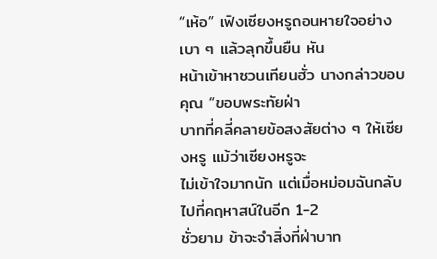“เห้อ” เฟิงเซียงหรูถอนหายใจอย่างเบา ๆ แล้วลุกขึ้นยืน หัน
หน้าเข้าหาซวนเทียนฮั่ว นางกล่าวขอบคุณ “ขอบพระทัยฝ่า
บาทที่คลี่คลายข้อสงสัยต่าง ๆ ให้เซียงหรู แม้ว่าเซียงหรูจะ
ไม่เข้าใจมากนัก แต่เมื่อหม่อมฉันกลับไปที่คฤหาสน์ในอีก 1-2
ชั่วยาม ข้าจะจำสิ่งที่ฝ่าบาท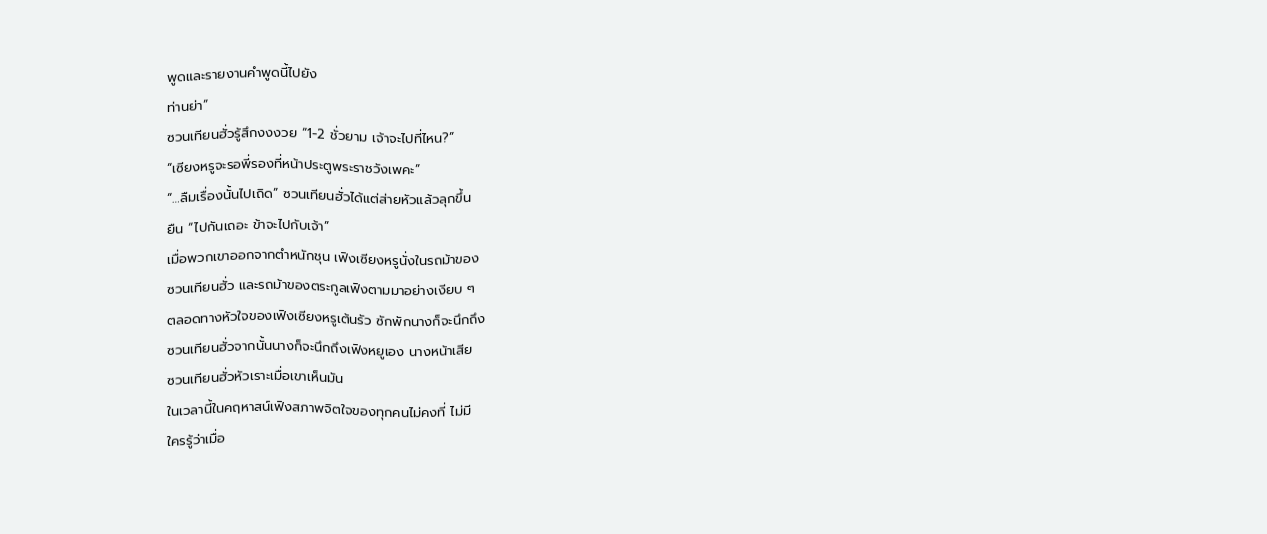พูดและรายงานคำพูดนี้ไปยัง
ท่านย่า”
ซวนเทียนฮั่วรู้สึกงงงวย “1-2 ชั่วยาม เจ้าจะไปที่ไหน?”
“เซียงหรูจะรอพี่รองที่หน้าประตูพระราชวังเพคะ”
“…ลืมเรื่องนั้นไปเถิด” ซวนเทียนฮั่วได้แต่ส่ายหัวแล้วลุกขึ้น
ยืน “ไปกันเถอะ ข้าจะไปกับเจ้า”
เมื่อพวกเขาออกจากตำหนักชุน เฟิงเซียงหรูนั่งในรถม้าของ
ซวนเทียนฮั่ว และรถม้าของตระกูลเฟิงตามมาอย่างเงียบ ๆ
ตลอดทางหัวใจของเฟิงเซียงหรูเต้นรัว ซักพักนางก็จะนึกถึง
ซวนเทียนฮั่วจากนั้นนางก็จะนึกถึงเฟิงหยูเอง นางหน้าเสีย
ซวนเทียนฮั่วหัวเราะเมื่อเขาเห็นมัน
ในเวลานี้ในคฤหาสน์เฟิงสภาพจิตใจของทุกคนไม่คงที่ ไม่มี
ใครรู้ว่าเมื่อ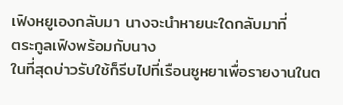เฟิงหยูเองกลับมา นางจะนำหายนะใดกลับมาที่
ตระกูลเฟิงพร้อมกับนาง
ในที่สุดบ่าวรับใช้ก็รีบไปที่เรือนซูหยาเพื่อรายงานในต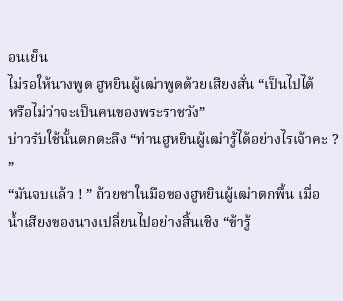อนเย็น
ไม่รอให้นางพูด ฮูหยินผู้เฒ่าพูดด้วยเสียงสั่น “เป็นไปได้
หรือไม่ว่าจะเป็นคนของพระราชวัง”
บ่าวรับใช้นั้นตกตะลึง “ท่านฮูหยินผู้เฒ่ารู้ได้อย่างไรเจ้าคะ ?
”
“มันจบแล้ว ! ” ถ้วยชาในมือของฮูหยินผู้เฒ่าตกพื้น เมื่อ
น้ำเสียงของนางเปลี่ยนไปอย่างสิ้นเชิง “ข้ารู้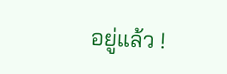อยู่แล้ว !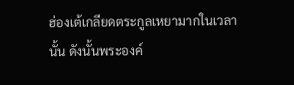ฮ่องเต้เกลียดตระกูลเหยามากในเวลานั้น ดังนั้นพระองค์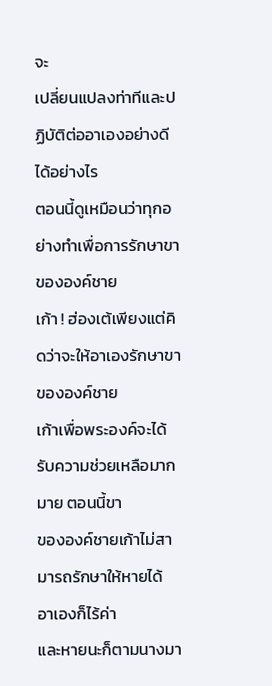จะ
เปลี่ยนแปลงท่าทีและปฏิบัติต่ออาเองอย่างดีได้อย่างไร
ตอนนี้ดูเหมือนว่าทุกอย่างทำเพื่อการรักษาขาขององค์ชาย
เก้า ! ฮ่องเต้เพียงแต่คิดว่าจะให้อาเองรักษาขาขององค์ชาย
เก้าเพื่อพระองค์จะได้รับความช่วยเหลือมากมาย ตอนนี้ขา
ขององค์ชายเก้าไม่สามารถรักษาให้หายได้ อาเองก็ไร้ค่า
และหายนะก็ตามนางมา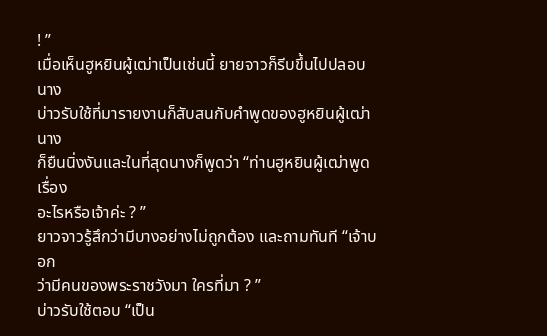! ”
เมื่อเห็นฮูหยินผู้เฒ่าเป็นเช่นนี้ ยายจาวก็รีบขึ้นไปปลอบนาง
บ่าวรับใช้ที่มารายงานก็สับสนกับคำพูดของฮูหยินผู้เฒ่า นาง
ก็ยืนนิ่งงันและในที่สุดนางก็พูดว่า “ท่านฮูหยินผู้เฒ่าพูดเรื่อง
อะไรหรือเจ้าค่ะ ? ”
ยาวจาวรู้สึกว่ามีบางอย่างไม่ถูกต้อง และถามทันที “เจ้าบอก
ว่ามีคนของพระราชวังมา ใครที่มา ? ”
บ่าวรับใช้ตอบ “เป็น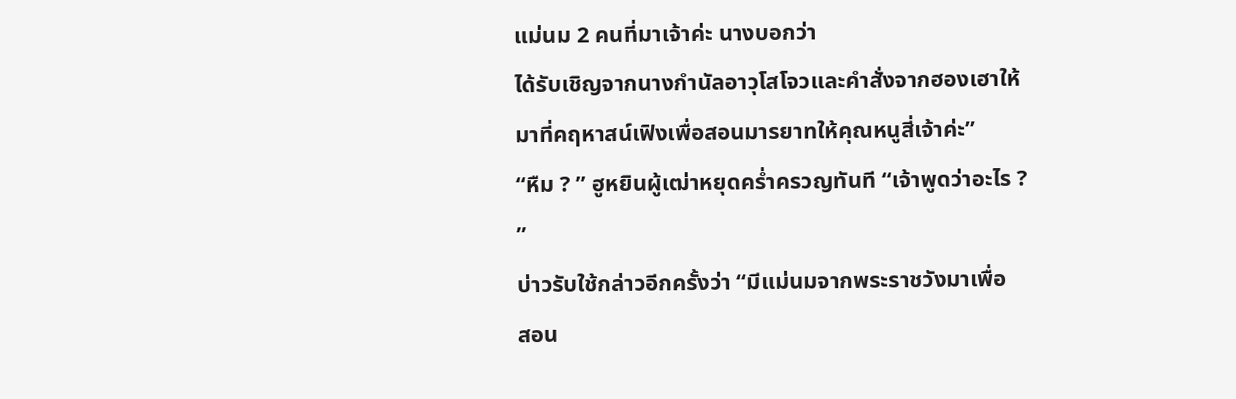แม่นม 2 คนที่มาเจ้าค่ะ นางบอกว่า
ได้รับเชิญจากนางกำนัลอาวุโสโจวและคำสั่งจากฮองเฮาให้
มาที่คฤหาสน์เฟิงเพื่อสอนมารยาทให้คุณหนูสี่เจ้าค่ะ”
“หืม ? ” ฮูหยินผู้เฒ่าหยุดคร่ำครวญทันที “เจ้าพูดว่าอะไร ?
”
บ่าวรับใช้กล่าวอีกครั้งว่า “มีแม่นมจากพระราชวังมาเพื่อ
สอน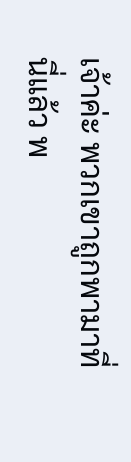เจ้าค่ะ พวกเขาถูกพามาที่นี่แล้ว พ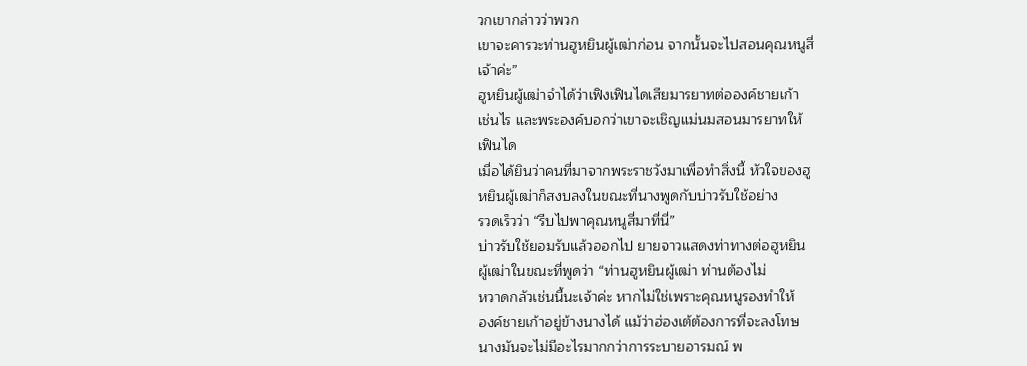วกเขากล่าวว่าพวก
เขาจะคารวะท่านฮูหยินผู้เฒ่าก่อน จากนั้นจะไปสอนคุณหนูสี่
เจ้าค่ะ”
ฮูหยินผู้เฒ่าจำได้ว่าเฟิงเฟินไดเสียมารยาทต่อองค์ชายเก้า
เช่นไร และพระองค์บอกว่าเขาจะเชิญแม่นมสอนมารยาทให้
เฟินได
เมื่อได้ยินว่าคนที่มาจากพระราชวังมาเพื่อทำสิ่งนี้ หัวใจของฮู
หยินผู้เฒ่าก็สงบลงในขณะที่นางพูดกับบ่าวรับใช้อย่าง
รวดเร็วว่า “รีบไปพาคุณหนูสี่มาที่นี่”
บ่าวรับใช้ยอมรับแล้วออกไป ยายจาวแสดงท่าทางต่อฮูหยิน
ผู้เฒ่าในขณะที่พูดว่า “ท่านฮูหยินผู้เฒ่า ท่านต้องไม่
หวาดกลัวเช่นนี้นะเจ้าค่ะ หากไม่ใช่เพราะคุณหนูรองทำให้
องค์ชายเก้าอยู่ข้างนางได้ แม้ว่าฮ่องเต้ต้องการที่จะลงโทษ
นางมันจะไม่มีอะไรมากกว่าการระบายอารมณ์ พ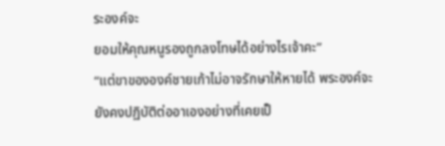ระองค์จะ
ยอมให้คุณหนูรองถูกลงโทษได้อย่างไรเจ้าคะ”
“แต่ขาขององค์ชายเก้าไม่อาจรักษาให้หายได้ พระองค์จะ
ยังคงปฏิบัติต่ออาเองอย่างที่เคยเป็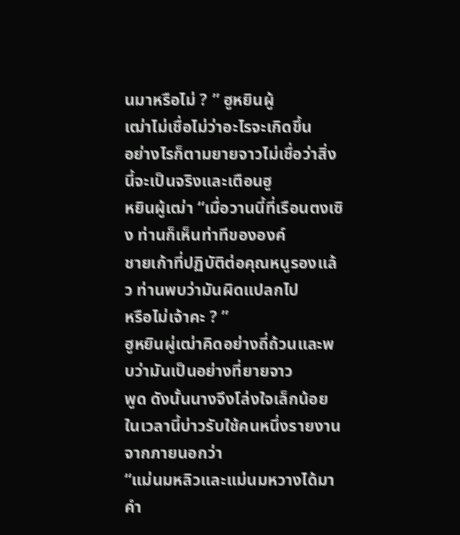นมาหรือไม่ ? ” ฮูหยินผู้
เฒ่าไม่เชื่อไม่ว่าอะไรจะเกิดขึ้น
อย่างไรก็ตามยายจาวไม่เชื่อว่าสิ่งนี้จะเป็นจริงและเตือนฮู
หยินผู้เฒ่า “เมื่อวานนี้ที่เรือนตงเซิง ท่านก็เห็นท่าทีขององค์
ชายเก้าที่ปฏิบัติต่อคุณหนูรองแล้ว ท่านพบว่ามันผิดแปลกไป
หรือไม่เจ้าคะ ? ”
ฮูหยินผู่เฒ่าคิดอย่างถี่ถ้วนและพบว่ามันเป็นอย่างที่ยายจาว
พูด ดังนั้นนางจึงโล่งใจเล็กน้อย
ในเวลานี้บ่าวรับใช้คนหนึ่งรายงานจากภายนอกว่า
“แม่นมหลิวและแม่นมหวางได้มาคำ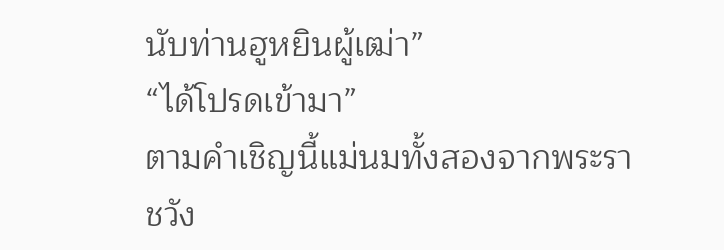นับท่านฮูหยินผู้เฒ่า”
“ได้โปรดเข้ามา”
ตามคำเชิญนี้แม่นมทั้งสองจากพระราชวัง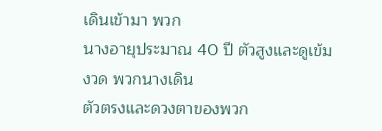เดินเข้ามา พวก
นางอายุประมาณ 40 ปี ตัวสูงและดูเข้มงวด พวกนางเดิน
ตัวตรงและดวงตาของพวก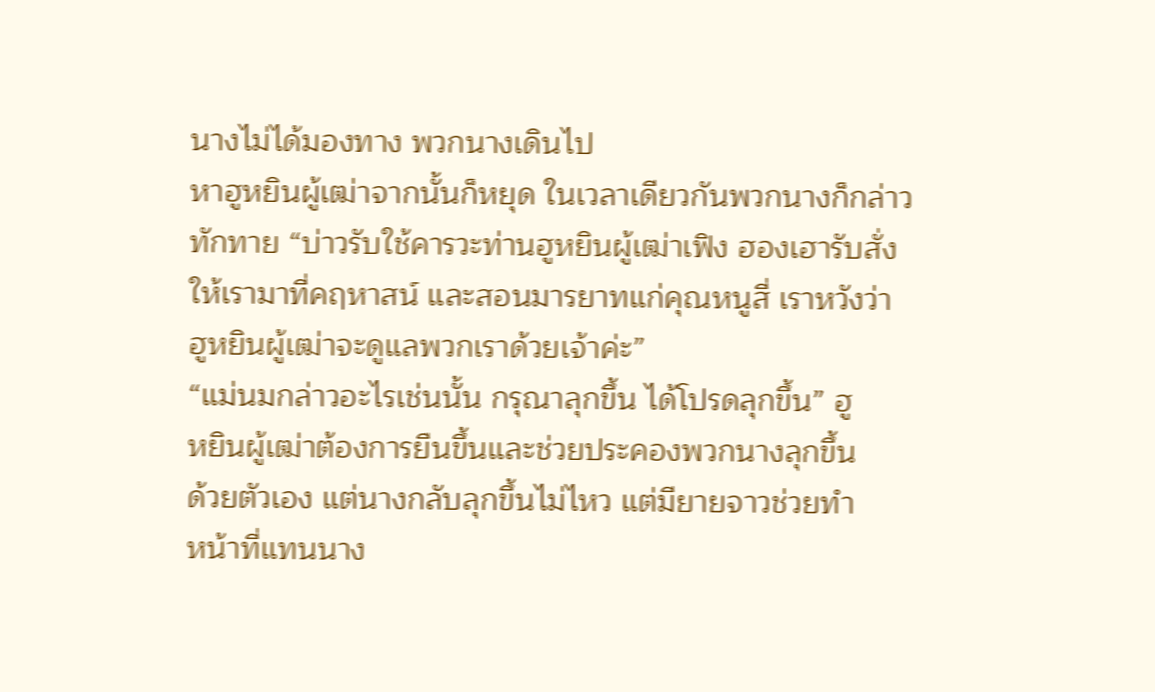นางไม่ได้มองทาง พวกนางเดินไป
หาฮูหยินผู้เฒ่าจากนั้นก็หยุด ในเวลาเดียวกันพวกนางก็กล่าว
ทักทาย “บ่าวรับใช้คารวะท่านฮูหยินผู้เฒ่าเฟิง ฮองเฮารับสั่ง
ให้เรามาที่คฤหาสน์ และสอนมารยาทแก่คุณหนูสี่ เราหวังว่า
ฮูหยินผู้เฒ่าจะดูแลพวกเราด้วยเจ้าค่ะ”
“แม่นมกล่าวอะไรเช่นนั้น กรุณาลุกขึ้น ได้โปรดลุกขึ้น” ฮู
หยินผู้เฒ่าต้องการยืนขึ้นและช่วยประคองพวกนางลุกขึ้น
ด้วยตัวเอง แต่นางกลับลุกขึ้นไม่ไหว แต่มียายจาวช่วยทำ
หน้าที่แทนนาง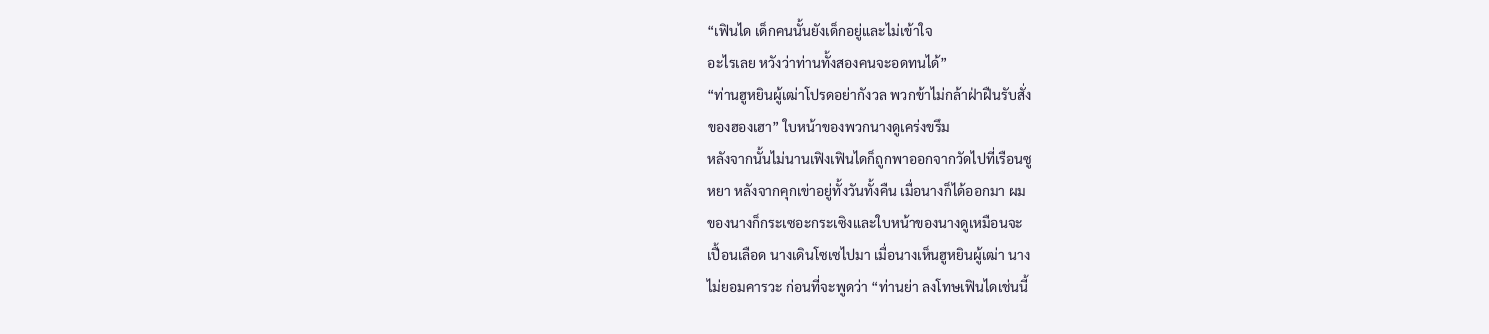“เฟินได เด็กคนนั้นยังเด็กอยู่และไม่เข้าใจ
อะไรเลย หวังว่าท่านทั้งสองคนจะอดทนได้”
“ท่านฮูหยินผู้เฒ่าโปรดอย่ากังวล พวกข้าไม่กล้าฝ่าฝืนรับสั่ง
ของฮองเฮา” ใบหน้าของพวกนางดูเคร่งขรึม
หลังจากนั้นไม่นานเฟิงเฟินไดก็ถูกพาออกจากวัดไปที่เรือนซู
หยา หลังจากคุกเข่าอยู่ทั้งวันทั้งคืน เมื่อนางก็ได้ออกมา ผม
ของนางก็กระเซอะกระเซิงและใบหน้าของนางดูเหมือนจะ
เปื้อนเลือด นางเดินโซเซไปมา เมื่อนางเห็นฮูหยินผู้เฒ่า นาง
ไม่ยอมคารวะ ก่อนที่จะพูดว่า “ท่านย่า ลงโทษเฟินไดเช่นนี้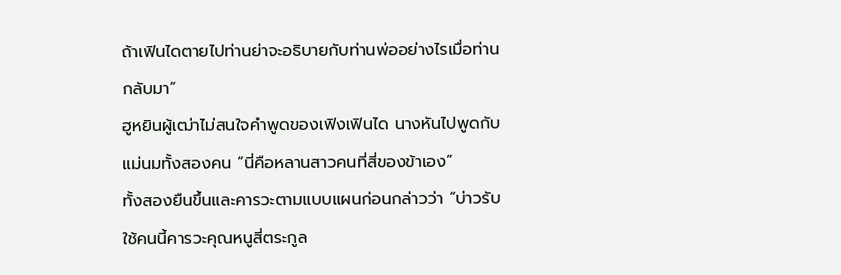ถ้าเฟินไดตายไปท่านย่าจะอธิบายกับท่านพ่ออย่างไรเมื่อท่าน
กลับมา”
ฮูหยินผู้เฒ่าไม่สนใจคำพูดของเฟิงเฟินได นางหันไปพูดกับ
แม่นมทั้งสองคน “นี่คือหลานสาวคนที่สี่ของข้าเอง”
ทั้งสองยืนขึ้นและคารวะตามแบบแผนก่อนกล่าวว่า “บ่าวรับ
ใช้คนนี้คารวะคุณหนูสี่ตระกูล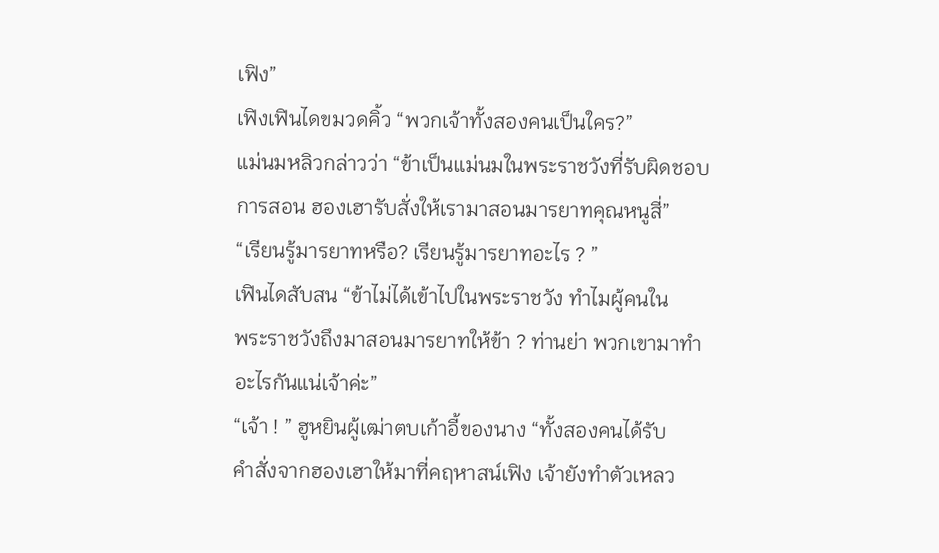เฟิง”
เฟิงเฟินไดขมวดคิ้ว “พวกเจ้าทั้งสองคนเป็นใคร?”
แม่นมหลิวกล่าวว่า “ข้าเป็นแม่นมในพระราชวังที่รับผิดชอบ
การสอน ฮองเฮารับสั่งให้เรามาสอนมารยาทคุณหนูสี่”
“เรียนรู้มารยาทหรือ? เรียนรู้มารยาทอะไร ? ”
เฟินไดสับสน “ข้าไม่ได้เข้าไปในพระราชวัง ทำไมผู้คนใน
พระราชวังถึงมาสอนมารยาทให้ข้า ? ท่านย่า พวกเขามาทำ
อะไรกันแน่เจ้าค่ะ”
“เจ้า ! ” ฮูหยินผู้เฒ่าตบเก้าอี้ของนาง “ทั้งสองคนได้รับ
คำสั่งจากฮองเฮาให้มาที่คฤหาสน์เฟิง เจ้ายังทำตัวเหลว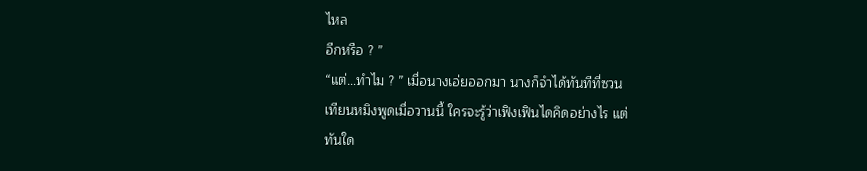ไหล
อีกหรือ ? ”
“แต่…ทำไม ? ” เมื่อนางเอ่ยออกมา นางก็จำได้ทันทีที่ซวน
เทียนหมิงพูดเมื่อวานนี้ ใครจะรู้ว่าเฟิงเฟินไดคิดอย่างไร แต่
ทันใด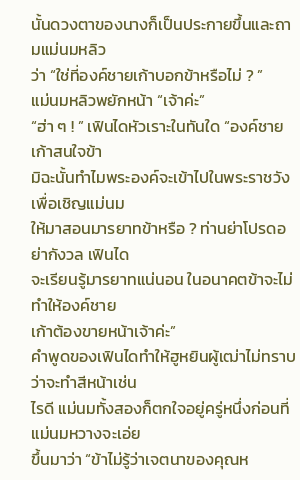นั้นดวงตาของนางก็เป็นประกายขึ้นและถามแม่นมหลิว
ว่า “ใช่ที่องค์ชายเก้าบอกข้าหรือไม่ ? ”
แม่นมหลิวพยักหน้า “เจ้าค่ะ”
“ฮ่า ๆ ! ” เฟินไดหัวเราะในทันใด “องค์ชายเก้าสนใจข้า
มิฉะนั้นทำไมพระองค์จะเข้าไปในพระราชวังเพื่อเชิญแม่นม
ให้มาสอนมารยาทข้าหรือ ? ท่านย่าโปรดอย่ากังวล เฟินได
จะเรียนรู้มารยาทแน่นอน ในอนาคตข้าจะไม่ทำให้องค์ชาย
เก้าต้องขายหน้าเจ้าค่ะ”
คำพูดของเฟินไดทำให้ฮูหยินผู้เฒ่าไม่ทราบว่าจะทำสีหน้าเช่น
ไรดี แม่นมทั้งสองก็ตกใจอยู่ครู่หนึ่งก่อนที่แม่นมหวางจะเอ่ย
ขึ้นมาว่า “ข้าไม่รู้ว่าเจตนาของคุณห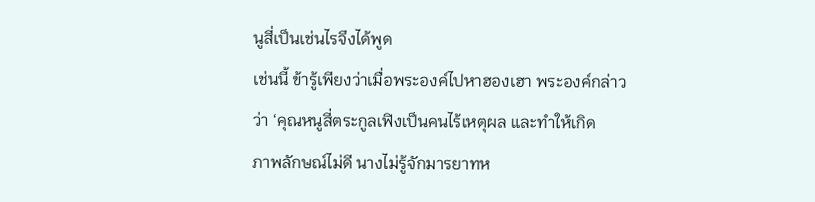นูสี่เป็นเช่นไรจึงได้พูด
เช่นนี้ ข้ารู้เพียงว่าเมื่อพระองค์ไปหาฮองเฮา พระองค์กล่าว
ว่า ‘คุณหนูสี่ตระกูลเฟิงเป็นคนไร้เหตุผล และทำให้เกิด
ภาพลักษณ์ไม่ดี นางไม่รู้จักมารยาทห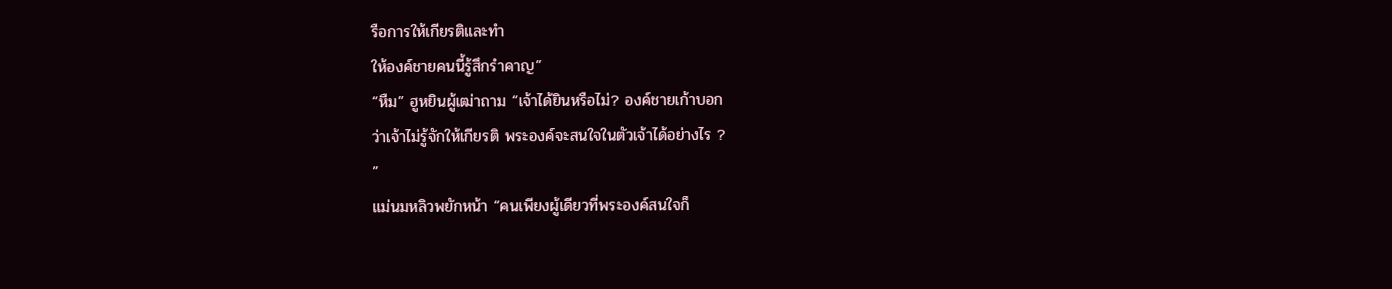รือการให้เกียรติและทำ
ให้องค์ชายคนนี้รู้สึกรำคาญ”
“หืม” ฮูหยินผู้เฒ่าถาม “เจ้าได้ยินหรือไม่? องค์ชายเก้าบอก
ว่าเจ้าไม่รู้จักให้เกียรติ พระองค์จะสนใจในตัวเจ้าได้อย่างไร ?
”
แม่นมหลิวพยักหน้า “คนเพียงผู้เดียวที่พระองค์สนใจก็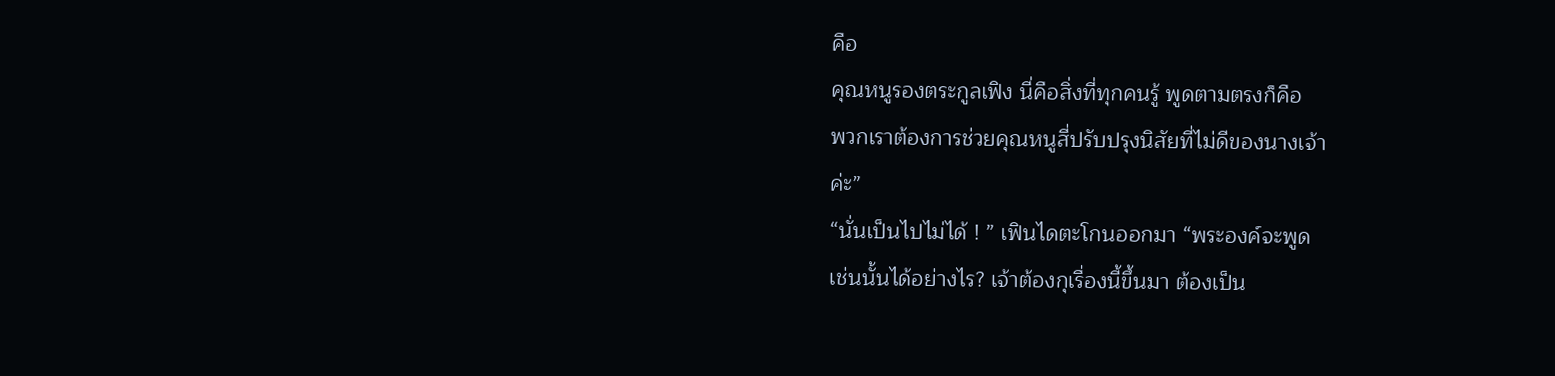คือ
คุณหนูรองตระกูลเฟิง นี่คือสิ่งที่ทุกคนรู้ พูดตามตรงก็คือ
พวกเราต้องการช่วยคุณหนูสี่ปรับปรุงนิสัยที่ไม่ดีของนางเจ้า
ค่ะ”
“นั่นเป็นไปไม่ได้ ! ” เฟินไดตะโกนออกมา “พระองค์จะพูด
เช่นนั้นได้อย่างไร? เจ้าต้องกุเรื่องนี้ขึ้นมา ต้องเป็น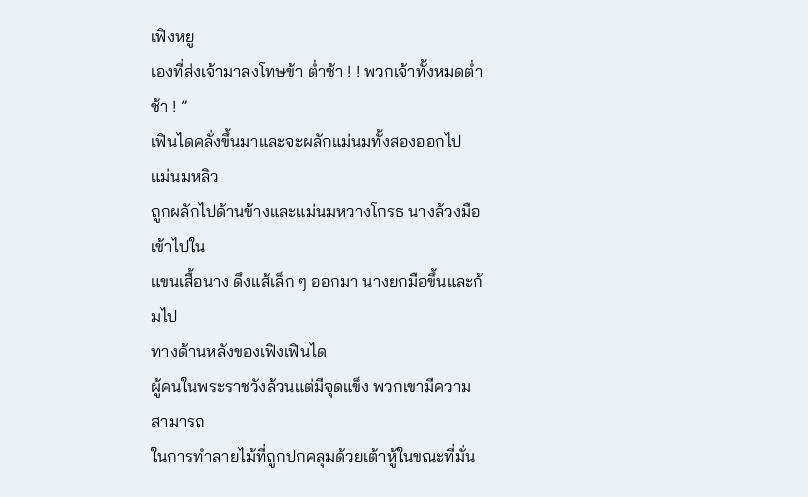เฟิงหยู
เองที่ส่งเจ้ามาลงโทษข้า ต่ำช้า ! ! พวกเจ้าทั้งหมดต่ำช้า ! ”
เฟินไดคลั่งขึ้นมาและจะผลักแม่นมทั้งสองออกไป แม่นมหลิว
ถูกผลักไปด้านข้างและแม่นมหวางโกรธ นางล้วงมือเข้าไปใน
แขนเสื้อนาง ดึงแส้เล็ก ๆ ออกมา นางยกมือขึ้นและก้มไป
ทางด้านหลังของเฟิงเฟินได
ผู้คนในพระราชวังล้วนแต่มีจุดแข็ง พวกเขามีความสามารถ
ในการทำลายไม้ที่ถูกปกคลุมด้วยเต้าหู้ในขณะที่มั่น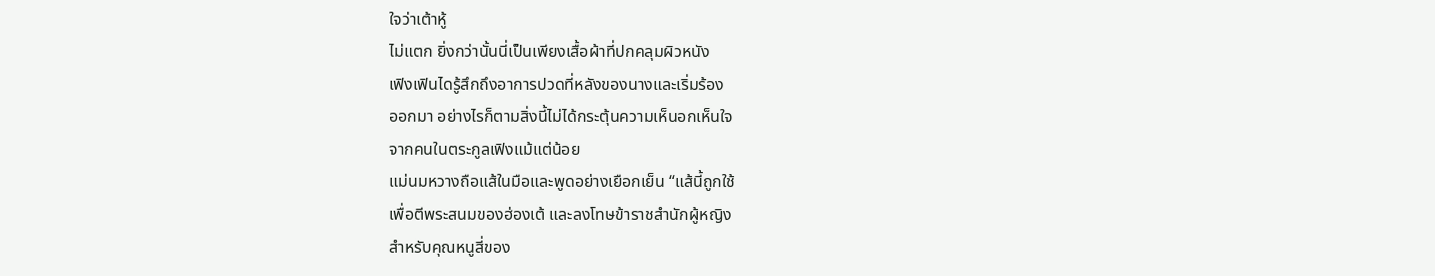ใจว่าเต้าหู้
ไม่แตก ยิ่งกว่านั้นนี่เป็นเพียงเสื้อผ้าที่ปกคลุมผิวหนัง
เฟิงเฟินไดรู้สึกถึงอาการปวดที่หลังของนางและเริ่มร้อง
ออกมา อย่างไรก็ตามสิ่งนี้ไม่ได้กระตุ้นความเห็นอกเห็นใจ
จากคนในตระกูลเฟิงแม้แต่น้อย
แม่นมหวางถือแส้ในมือและพูดอย่างเยือกเย็น “แส้นี้ถูกใช้
เพื่อตีพระสนมของฮ่องเต้ และลงโทษข้าราชสำนักผู้หญิง
สำหรับคุณหนูสี่ของ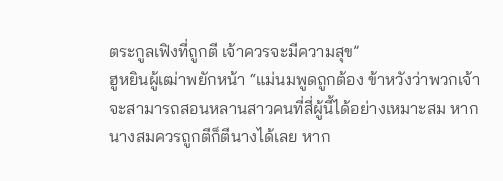ตระกูลเฟิงที่ถูกตี เจ้าควรจะมีความสุข”
ฮูหยินผู้เฒ่าพยักหน้า “แม่นมพูดถูกต้อง ข้าหวังว่าพวกเจ้า
จะสามารถสอนหลานสาวคนที่สี่ผู้นี้ได้อย่างเหมาะสม หาก
นางสมควรถูกตีก็ตีนางได้เลย หาก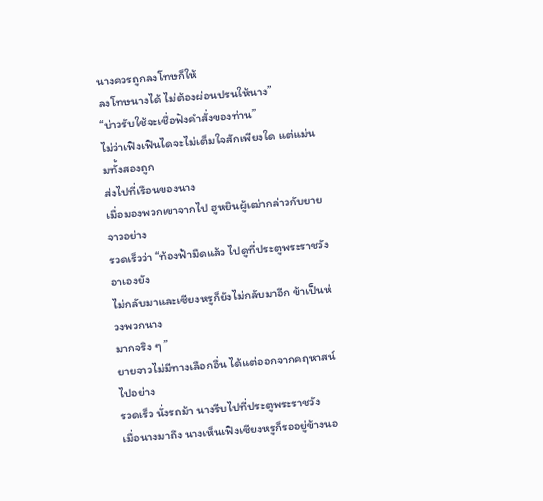นางควรถูกลงโทษก็ให้
ลงโทษนางได้ ไม่ต้องผ่อนปรนให้นาง”
“บ่าวรับใช้จะเชื่อฟังคำสั่งของท่าน”
ไม่ว่าเฟิงเฟินไดจะไม่เต็มใจสักเพียงใด แต่แม่นมทั้งสองถูก
ส่งไปที่เรือนของนาง
เมื่อมองพวกเขาจากไป ฮูหยินผู้เฒ่ากล่าวกับยายจาวอย่าง
รวดเร็วว่า “ท้องฟ้ามืดแล้ว ไปดูที่ประตูพระราชวัง อาเองยัง
ไม่กลับมาและเซียงหรูก็ยังไม่กลับมาอีก ข้าเป็นห่วงพวกนาง
มากจริง ๆ ”
ยายจาวไม่มีทางเลือกอื่น ได้แต่ออกจากคฤหาสน์ไปอย่าง
รวดเร็ว นั่งรถม้า นางรีบไปที่ประตูพระราชวัง
เมื่อนางมาถึง นางเห็นเฟิงเซียงหรูก็รออยู่ข้างนอ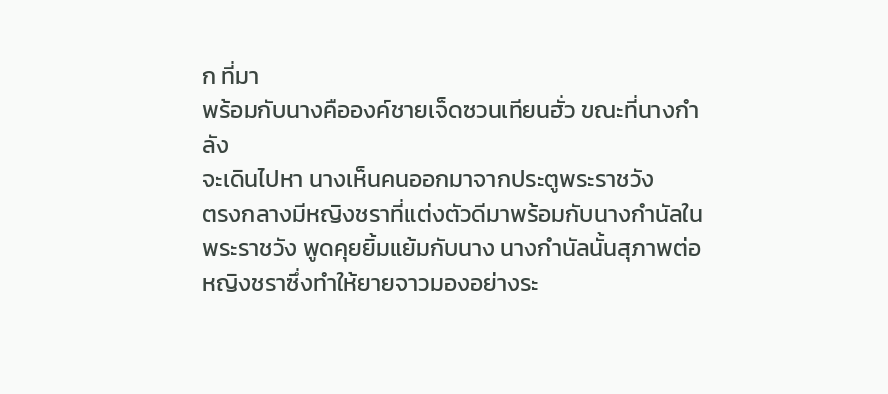ก ที่มา
พร้อมกับนางคือองค์ชายเจ็ดซวนเทียนฮั่ว ขณะที่นางกำลัง
จะเดินไปหา นางเห็นคนออกมาจากประตูพระราชวัง
ตรงกลางมีหญิงชราที่แต่งตัวดีมาพร้อมกับนางกำนัลใน
พระราชวัง พูดคุยยิ้มแย้มกับนาง นางกำนัลนั้นสุภาพต่อ
หญิงชราซึ่งทำให้ยายจาวมองอย่างระ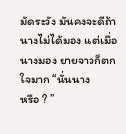มัดระวัง มันคงจะดีถ้า
นางไม่ได้มอง แต่เมื่อนางมอง ยายจาวก็ตกใจมาก “นั่นนาง
หรือ ? ”